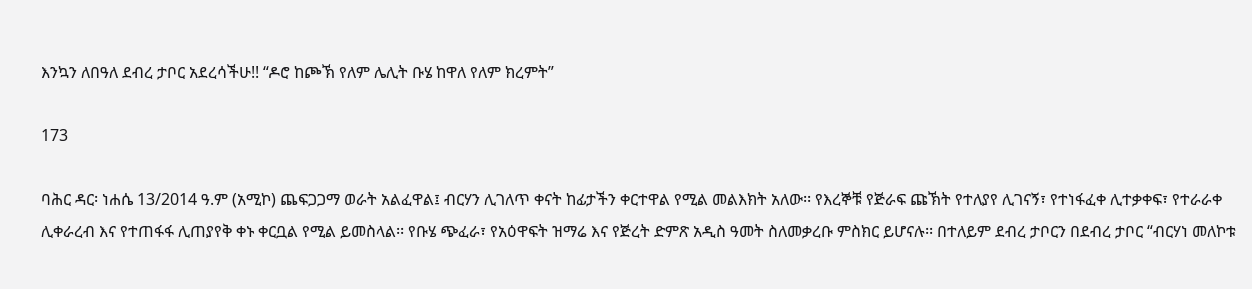እንኳን ለበዓለ ደብረ ታቦር አደረሳችሁ!! “ዶሮ ከጮኽ የለም ሌሊት ቡሄ ከዋለ የለም ክረምት”

173

ባሕር ዳር፡ ነሐሴ 13/2014 ዓ.ም (አሚኮ) ጨፍጋጋማ ወራት አልፈዋል፤ ብርሃን ሊገለጥ ቀናት ከፊታችን ቀርተዋል የሚል መልእክት አለው፡፡ የእረኞቹ የጅራፍ ጩኽት የተለያየ ሊገናኝ፣ የተነፋፈቀ ሊተቃቀፍ፣ የተራራቀ ሊቀራረብ እና የተጠፋፋ ሊጠያየቅ ቀኑ ቀርቧል የሚል ይመስላል፡፡ የቡሄ ጭፈራ፣ የአዕዋፍት ዝማሬ እና የጅረት ድምጽ አዲስ ዓመት ስለመቃረቡ ምስክር ይሆናሉ፡፡ በተለይም ደብረ ታቦርን በደብረ ታቦር “ብርሃነ መለኮቱ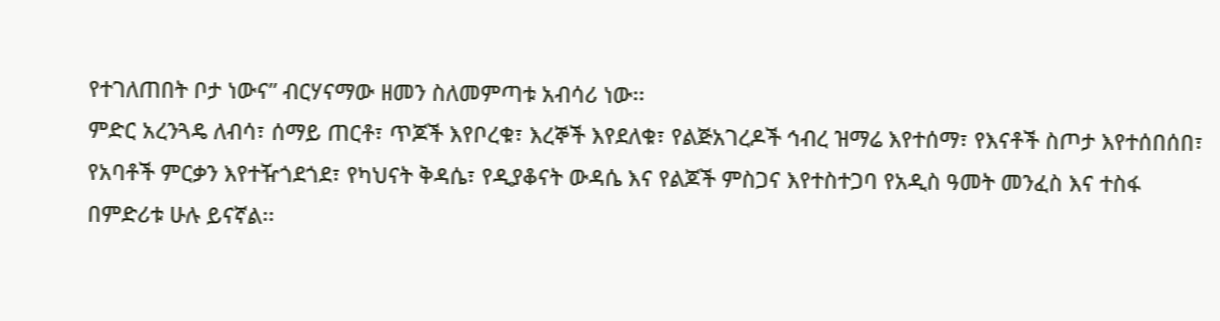የተገለጠበት ቦታ ነውና” ብርሃናማው ዘመን ስለመምጣቱ አብሳሪ ነው፡፡
ምድር አረንጓዴ ለብሳ፣ ሰማይ ጠርቶ፣ ጥጆች እየቦረቁ፣ እረኞች እየደለቁ፣ የልጅአገረዶች ኅብረ ዝማሬ እየተሰማ፣ የእናቶች ስጦታ እየተሰበሰበ፣ የአባቶች ምርቃን እየተዥጎደጎደ፣ የካህናት ቅዳሴ፣ የዲያቆናት ውዳሴ እና የልጆች ምስጋና እየተስተጋባ የአዲስ ዓመት መንፈስ እና ተስፋ በምድሪቱ ሁሉ ይናኛል፡፡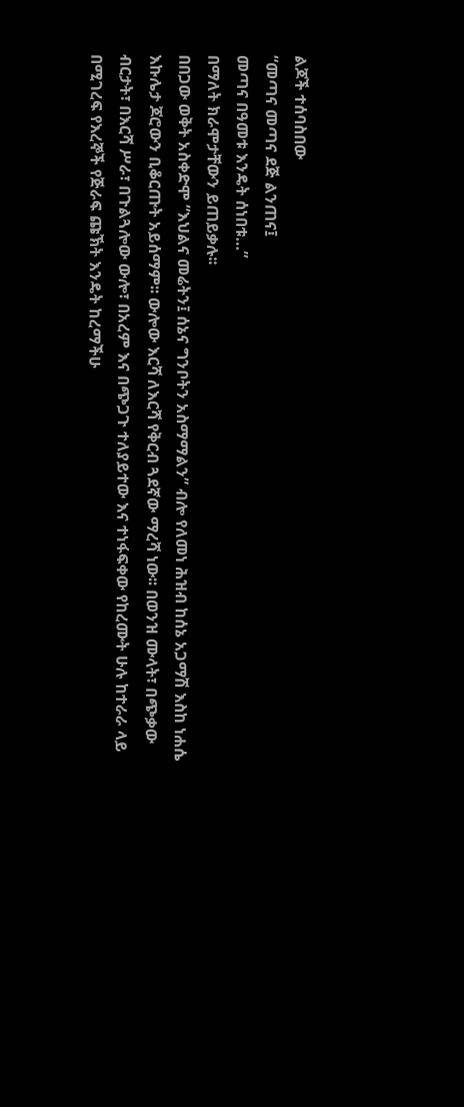ልጆች ተሰባስበው
“መጣና መጣና ደጅ ልንጠና፤
መጣና በዓመቱ እንዴት ሰነበቱ…”
በማለት ክራሞታቸውን ይጠይቃሉ፡፡
በበጋው ወቅት አስቀድሞ “እህልና መሬትን፤ ሰኔና ግንቦትን አስማማልን” ብሎ የለመነ ሕዝብ ከሰኔ አጋማሽ እስከ ነሐሴ እኩሌታ ጆሮውን ቢቆርጡት አይሰማም፡፡ ውሎው እርሻ ለእርሻ የቅርብ ጓደኛው ማረሻ ነው፡፡ በወንዝ ሙላት፣ በጭቃው ብርታት፣ በእርሻ ሥራ፣ በጉልጓሎው ውሎ፣ በአረም እና በጭጋጉ ተለያይተው እና ተነፋፍቀው የከረሙት ሁሉ ከተራራ ላይ በሚገረፍ የእረኞች የጅራፍ ጩኽት እንዴት ከረማችሁ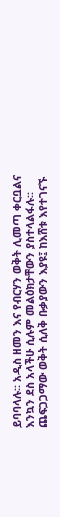ይባባላሉ፡፡ አዲስ ዘመን እና የብርሃን ወቅት ሊመጣ ቀርቧልና እንኳን ደስ አላችሁ ሲሉም መልዕክታቸውን ያስተላልፋሉ፡፡
ጨፍጋጋማው ወቅት ሲለቅ ቡቃያውን እያዩ፤ ከእሸቱ እየተገናኙ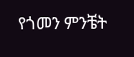የጎመን ምንቼት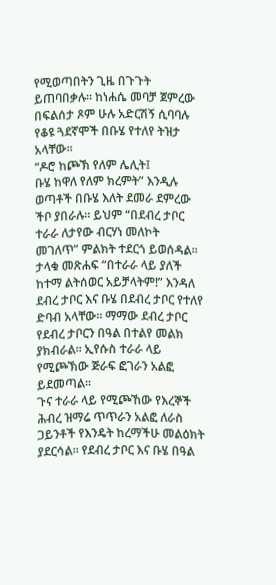የሚወጣበትን ጊዜ በጉጉት ይጠባበቃሉ፡፡ ከነሐሴ መባቻ ጀምረው በፍልሰታ ጾም ሁሉ አድርሽኝ ሲባባሉ የቆዩ ጓደኛሞች በቡሄ የተለየ ትዝታ አላቸው፡፡
“ዶሮ ከጮኽ የለም ሌሊት፤
ቡሄ ከዋለ የለም ክረምት” እንዲሉ ወጣቶች በቡሄ እለት ደመራ ደምረው ችቦ ያበራሉ፡፡ ይህም “በደብረ ታቦር ተራራ ለታየው ብርሃነ መለኮት መገለጥ” ምልክት ተደርጎ ይወሰዳል፡፡
ታላቁ መጽሐፍ “በተራራ ላይ ያለች ከተማ ልትሰወር አይቻላትም!” እንዳለ ደብረ ታቦር እና ቡሄ በደብረ ታቦር የተለየ ድባብ አላቸው፡፡ ማማው ደብረ ታቦር የደብረ ታቦርን በዓል በተልየ መልክ ያክብራል፡፡ ኢየሱስ ተራራ ላይ የሚጮኽው ጅራፍ ፎገራን አልፎ ይደመጣል፡፡
ጉና ተራራ ላይ የሚጮኸው የእረኞች ሕብረ ዝማሬ ጥጥራን አልፎ ለራስ ጋይንቶች የእንዴት ከረማችሁ መልዕክት ያደርሳል፡፡ የደብረ ታቦር እና ቡሄ በዓል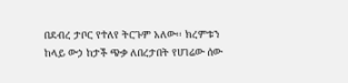በደብረ ታቦር የተለየ ትርጉም አለው፡፡ ክረምቱን ከላይ ውኃ ከታች ጭቃ ለበረታበት የሀገሬው ሰው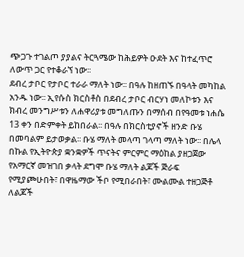ጭጋጉ ተገልጦ ያያልና ትርጓሜው ከሕይዎት ዑደት እና ከተፈጥሮ ለውጥ ጋር የተቆራኘ ነው፡፡
ደብረ ታቦር የታቦር ተራራ ማለት ነው፡፡ በዓሉ ከዘጠኙ በዓላት መካከል አንዱ ነው፡፡ ኢየሱስ ክርስቶስ በደብረ ታቦር ብርሃነ መለኮቱን እና ክብረ መንግሥቱን ለሐዋሪያቱ መግለጡን በማሰብ በየዓመቱ ነሐሴ 13 ቀን በድምቀት ይከበራል፡፡ በዓሉ በክርስቲያኖች ዘንድ ቡሄ በመባልም ይታወቃል፡፡ ቡሄ ማለት መላጣ ገላጣ ማለት ነው፡፡ በሌላ በኩል የኢትዮጵያ ቋንቋዎች ጥናትና ምርምር ማዕከል ያዘጋጀው የአማርኛ መዝገበ ቃላት ደግሞ ቡሄ ማለት ልጆች ጅራፍ የሚያጮሁበት፣ በዋዜማው ችቦ የሚበራበት፣ ሙልሙል ተዘጋጅቶ ለልጆች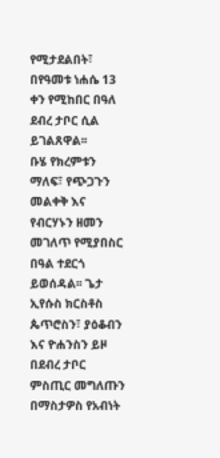የሚታደልበት፣ በየዓመቱ ነሐሴ 13 ቀን የሚከበር በዓለ ደብረ ታቦር ሲል ይገልጸዋል፡፡
ቡሄ የክረምቱን ማለፍ፣ የጭጋጉን መልቀቅ እና የብርሃኑን ዘመን መገለጥ የሚያበስር በዓል ተደርጎ ይወሰዳል፡፡ ጌታ ኢየሱስ ክርስቶስ ጴጥሮስን፣ ያዕቆብን እና ዮሐንስን ይዞ በደብረ ታቦር ምስጢር መግለጡን በማስታዎስ የአብነት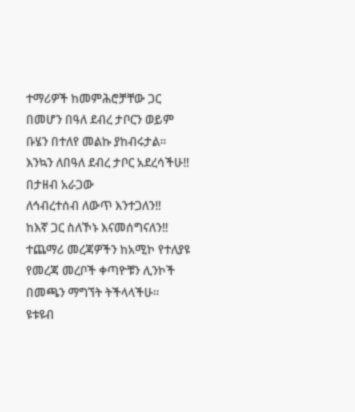ተማሪዎች ከመምሕሮቻቸው ጋር በመሆን በዓለ ደብረ ታቦርን ወይም ቡሄን በተለየ መልኩ ያከብሩታል፡፡
እንኳን ለበዓለ ደብረ ታቦር አደረሳችሁ!!
በታዘብ አራጋው
ለኅብረተሰብ ለውጥ እንተጋለን‼
ከእኛ ጋር ስለኾኑ እናመሰግናለን‼
ተጨማሪ መረጃዎችን ከአሚኮ የተለያዩ የመረጃ መረቦች ቀጣዮቹን ሊንኮች በመጫን ማግኘት ትችላላችሁ፡፡
ዩቱዩብ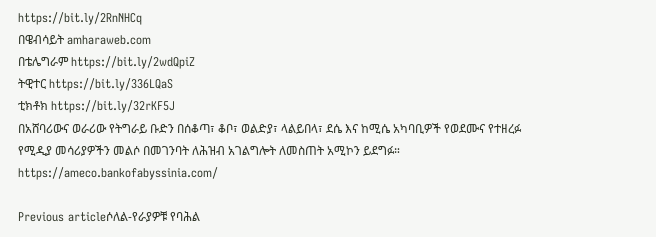https://bit.ly/2RnNHCq
በዌብሳይት amharaweb.com
በቴሌግራም https://bit.ly/2wdQpiZ
ትዊተር https://bit.ly/336LQaS
ቲክቶክ https://bit.ly/32rKF5J
በአሸባሪውና ወራሪው የትግራይ ቡድን በሰቆጣ፣ ቆቦ፣ ወልድያ፣ ላልይበላ፣ ደሴ እና ከሚሴ አካባቢዎች የወደሙና የተዘረፉ የሚዲያ መሳሪያዎችን መልሶ በመገንባት ለሕዝብ አገልግሎት ለመስጠት አሚኮን ይደግፉ።
https://ameco.bankofabyssinia.com/

Previous articleሶለል-የራያዎቹ የባሕል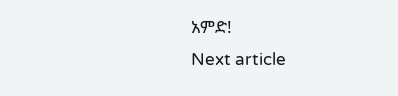አምድ!
Next article